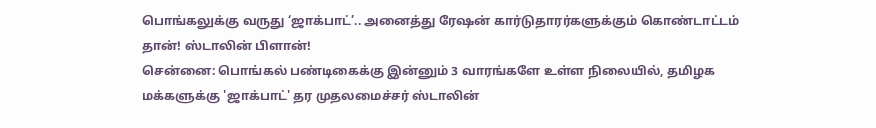பொங்கலுக்கு வருது ‘ஜாக்பாட்’.. அனைத்து ரேஷன் கார்டுதாரர்களுக்கும் கொண்டாட்டம் தான்! ஸ்டாலின் பிளான்!
சென்னை: பொங்கல் பண்டிகைக்கு இன்னும் 3 வாரங்களே உள்ள நிலையில், தமிழக மக்களுக்கு 'ஜாக்பாட்' தர முதலமைச்சர் ஸ்டாலின்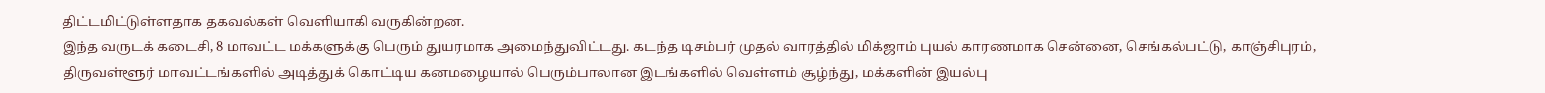திட்டமிட்டுள்ளதாக தகவல்கள் வெளியாகி வருகின்றன.
இந்த வருடக் கடைசி, 8 மாவட்ட மக்களுக்கு பெரும் துயரமாக அமைந்துவிட்டது. கடந்த டிசம்பர் முதல் வாரத்தில் மிக்ஜாம் புயல் காரணமாக சென்னை, செங்கல்பட்டு, காஞ்சிபுரம், திருவள்ளூர் மாவட்டங்களில் அடித்துக் கொட்டிய கனமழையால் பெரும்பாலான இடங்களில் வெள்ளம் சூழ்ந்து, மக்களின் இயல்பு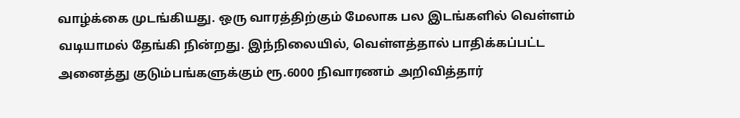வாழ்க்கை முடங்கியது. ஒரு வாரத்திற்கும் மேலாக பல இடங்களில் வெள்ளம் வடியாமல் தேங்கி நின்றது. இந்நிலையில், வெள்ளத்தால் பாதிக்கப்பட்ட அனைத்து குடும்பங்களுக்கும் ரூ.6000 நிவாரணம் அறிவித்தார்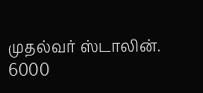முதல்வர் ஸ்டாலின். 6000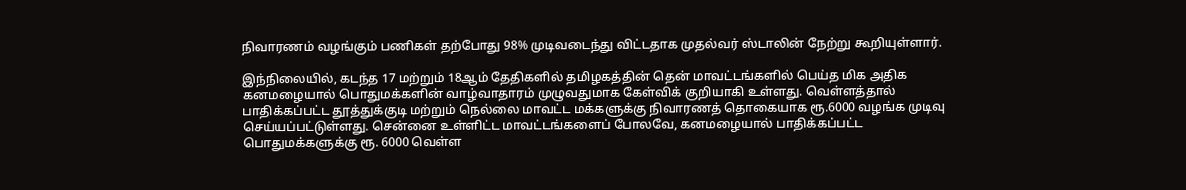நிவாரணம் வழங்கும் பணிகள் தற்போது 98% முடிவடைந்து விட்டதாக முதல்வர் ஸ்டாலின் நேற்று கூறியுள்ளார்.

இந்நிலையில், கடந்த 17 மற்றும் 18ஆம் தேதிகளில் தமிழகத்தின் தென் மாவட்டங்களில் பெய்த மிக அதிக கனமழையால் பொதுமக்களின் வாழ்வாதாரம் முழுவதுமாக கேள்விக் குறியாகி உள்ளது. வெள்ளத்தால் பாதிக்கப்பட்ட தூத்துக்குடி மற்றும் நெல்லை மாவட்ட மக்களுக்கு நிவாரணத் தொகையாக ரூ.6000 வழங்க முடிவு செய்யப்பட்டுள்ளது. சென்னை உள்ளிட்ட மாவட்டங்களைப் போலவே, கனமழையால் பாதிக்கப்பட்ட பொதுமக்களுக்கு ரூ. 6000 வெள்ள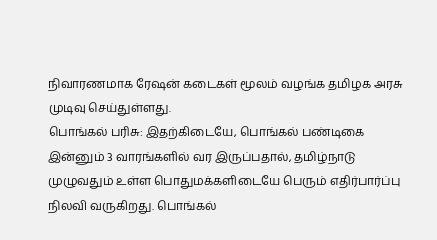நிவாரணமாக ரேஷன் கடைகள் மூலம் வழங்க தமிழக அரசு முடிவு செய்துள்ளது.
பொங்கல் பரிசு: இதற்கிடையே, பொங்கல் பண்டிகை இன்னும் 3 வாரங்களில் வர இருப்பதால், தமிழ்நாடு முழுவதும் உள்ள பொதுமக்களிடையே பெரும் எதிர்பார்ப்பு நிலவி வருகிறது. பொங்கல்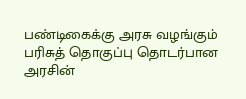பண்டிகைக்கு அரசு வழங்கும் பரிசுத் தொகுப்பு தொடர்பான அரசின்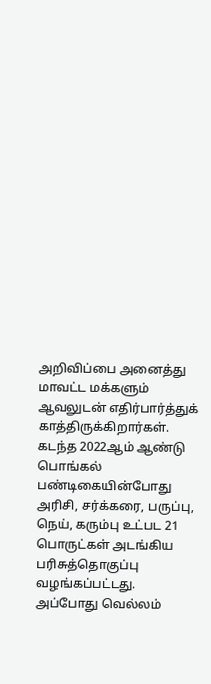அறிவிப்பை அனைத்து மாவட்ட மக்களும் ஆவலுடன் எதிர்பார்த்துக் காத்திருக்கிறார்கள். கடந்த 2022ஆம் ஆண்டு பொங்கல் பண்டிகையின்போது அரிசி, சர்க்கரை, பருப்பு, நெய், கரும்பு உட்பட 21 பொருட்கள் அடங்கிய பரிசுத்தொகுப்பு வழங்கப்பட்டது. அப்போது வெல்லம்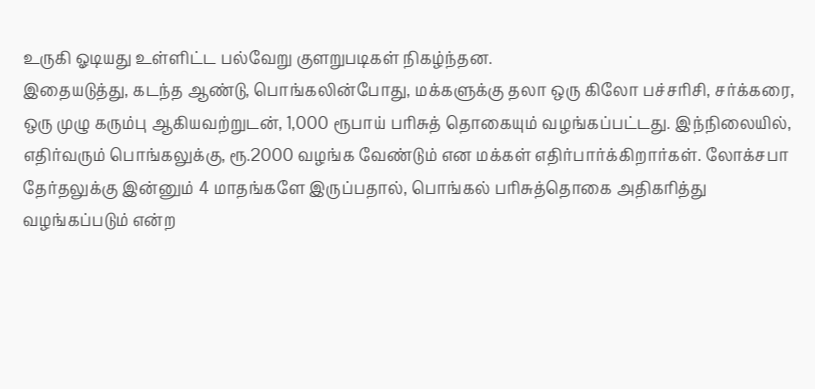உருகி ஓடியது உள்ளிட்ட பல்வேறு குளறுபடிகள் நிகழ்ந்தன.
இதையடுத்து, கடந்த ஆண்டு, பொங்கலின்போது, மக்களுக்கு தலா ஒரு கிலோ பச்சரிசி, சர்க்கரை, ஒரு முழு கரும்பு ஆகியவற்றுடன், 1,000 ரூபாய் பரிசுத் தொகையும் வழங்கப்பட்டது. இந்நிலையில், எதிர்வரும் பொங்கலுக்கு, ரூ.2000 வழங்க வேண்டும் என மக்கள் எதிர்பார்க்கிறார்கள். லோக்சபா தேர்தலுக்கு இன்னும் 4 மாதங்களே இருப்பதால், பொங்கல் பரிசுத்தொகை அதிகரித்து வழங்கப்படும் என்ற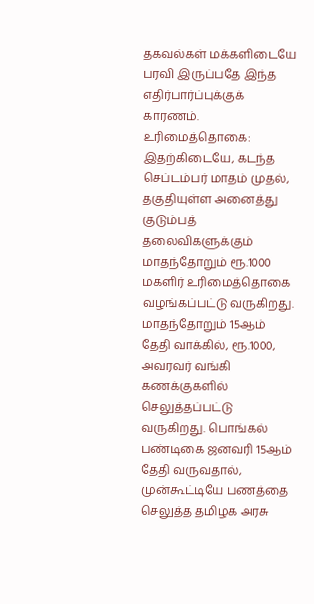தகவல்கள் மக்களிடையே பரவி இருப்பதே இந்த எதிர்பார்ப்புக்குக் காரணம்.
உரிமைத்தொகை: இதற்கிடையே, கடந்த செப்டம்பர் மாதம் முதல், தகுதியுள்ள அனைத்து குடும்பத் தலைவிகளுக்கும் மாதந்தோறும் ரூ.1000 மகளிர் உரிமைத்தொகை வழங்கப்பட்டு வருகிறது. மாதந்தோறும் 15ஆம் தேதி வாக்கில், ரூ.1000, அவரவர் வங்கி கணக்குகளில் செலுத்தப்பட்டு வருகிறது. பொங்கல் பண்டிகை ஜனவரி 15ஆம் தேதி வருவதால், முன்கூட்டியே பணத்தை செலுத்த தமிழக அரசு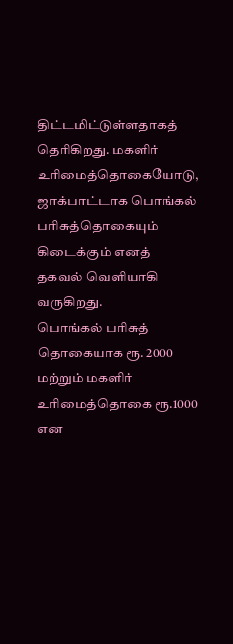திட்டமிட்டுள்ளதாகத் தெரிகிறது. மகளிர் உரிமைத்தொகையோடு, ஜாக்பாட்டாக பொங்கல் பரிசுத்தொகையும் கிடைக்கும் எனத் தகவல் வெளியாகி வருகிறது.
பொங்கல் பரிசுத் தொகையாக ரூ. 2000 மற்றும் மகளிர் உரிமைத்தொகை ரூ.1000 என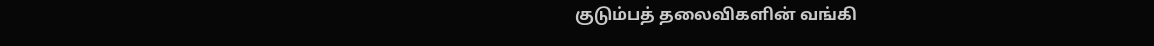குடும்பத் தலைவிகளின் வங்கி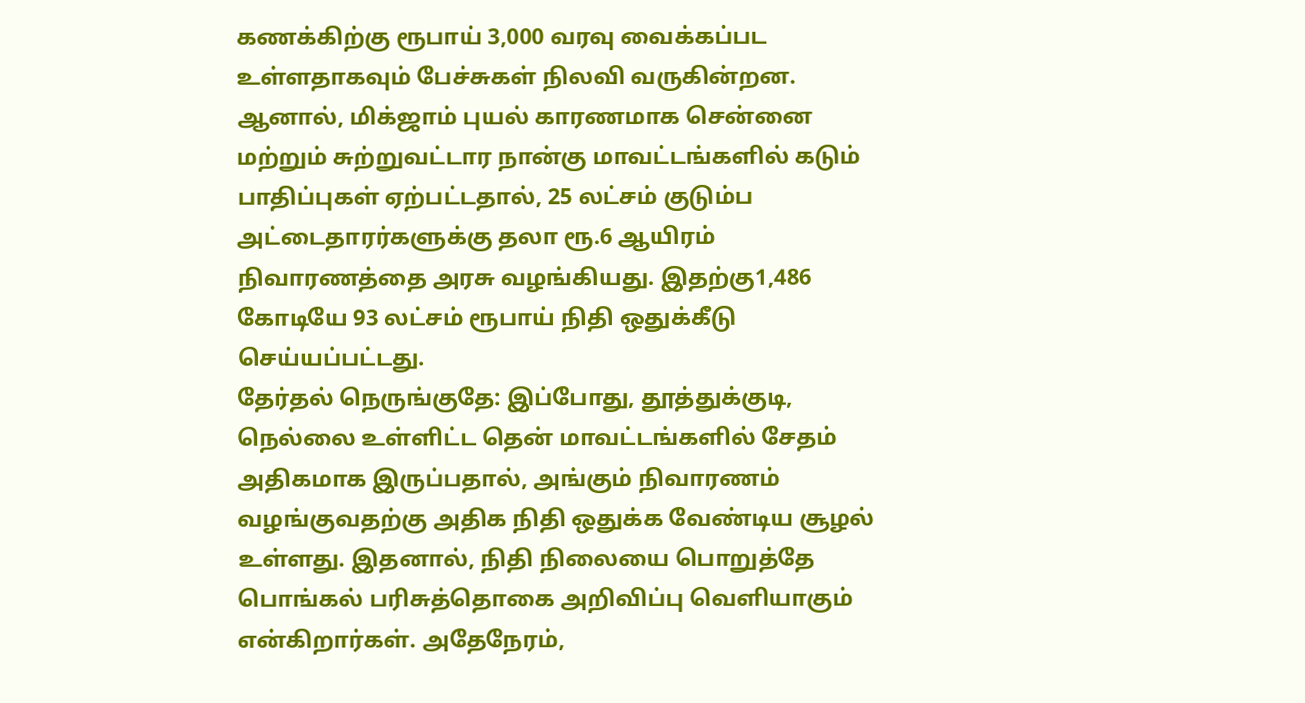கணக்கிற்கு ரூபாய் 3,000 வரவு வைக்கப்பட உள்ளதாகவும் பேச்சுகள் நிலவி வருகின்றன. ஆனால், மிக்ஜாம் புயல் காரணமாக சென்னை மற்றும் சுற்றுவட்டார நான்கு மாவட்டங்களில் கடும் பாதிப்புகள் ஏற்பட்டதால், 25 லட்சம் குடும்ப அட்டைதாரர்களுக்கு தலா ரூ.6 ஆயிரம் நிவாரணத்தை அரசு வழங்கியது. இதற்கு1,486 கோடியே 93 லட்சம் ரூபாய் நிதி ஒதுக்கீடு செய்யப்பட்டது.
தேர்தல் நெருங்குதே: இப்போது, தூத்துக்குடி, நெல்லை உள்ளிட்ட தென் மாவட்டங்களில் சேதம் அதிகமாக இருப்பதால், அங்கும் நிவாரணம் வழங்குவதற்கு அதிக நிதி ஒதுக்க வேண்டிய சூழல் உள்ளது. இதனால், நிதி நிலையை பொறுத்தே பொங்கல் பரிசுத்தொகை அறிவிப்பு வெளியாகும் என்கிறார்கள். அதேநேரம்,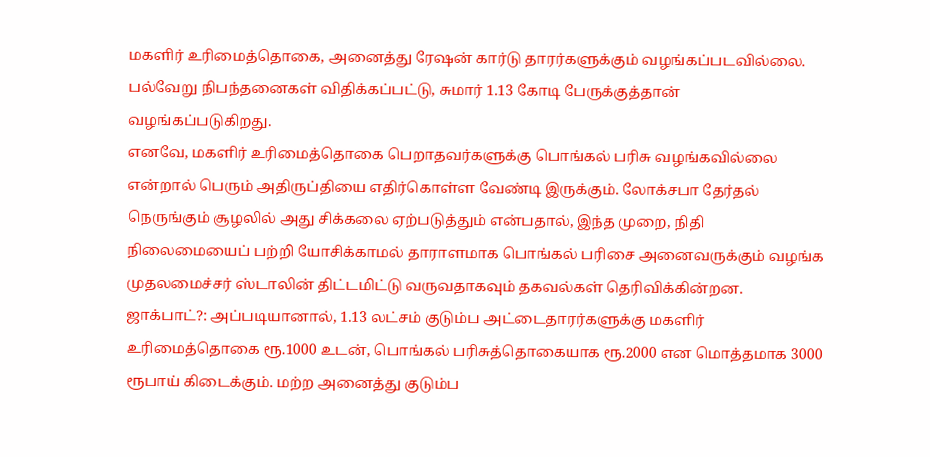மகளிர் உரிமைத்தொகை, அனைத்து ரேஷன் கார்டு தாரர்களுக்கும் வழங்கப்படவில்லை. பல்வேறு நிபந்தனைகள் விதிக்கப்பட்டு, சுமார் 1.13 கோடி பேருக்குத்தான் வழங்கப்படுகிறது.
எனவே, மகளிர் உரிமைத்தொகை பெறாதவர்களுக்கு பொங்கல் பரிசு வழங்கவில்லை என்றால் பெரும் அதிருப்தியை எதிர்கொள்ள வேண்டி இருக்கும். லோக்சபா தேர்தல் நெருங்கும் சூழலில் அது சிக்கலை ஏற்படுத்தும் என்பதால், இந்த முறை, நிதி நிலைமையைப் பற்றி யோசிக்காமல் தாராளமாக பொங்கல் பரிசை அனைவருக்கும் வழங்க முதலமைச்சர் ஸ்டாலின் திட்டமிட்டு வருவதாகவும் தகவல்கள் தெரிவிக்கின்றன.
ஜாக்பாட்?: அப்படியானால், 1.13 லட்சம் குடும்ப அட்டைதாரர்களுக்கு மகளிர் உரிமைத்தொகை ரூ.1000 உடன், பொங்கல் பரிசுத்தொகையாக ரூ.2000 என மொத்தமாக 3000 ரூபாய் கிடைக்கும். மற்ற அனைத்து குடும்ப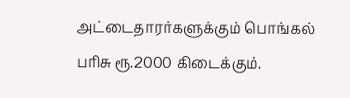அட்டைதாரர்களுக்கும் பொங்கல் பரிசு ரூ.2000 கிடைக்கும்.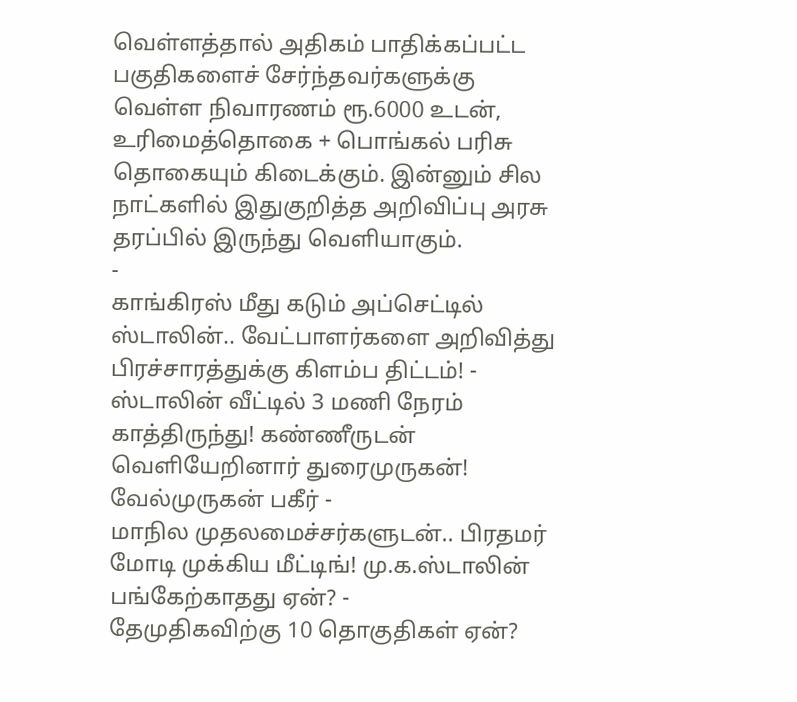வெள்ளத்தால் அதிகம் பாதிக்கப்பட்ட பகுதிகளைச் சேர்ந்தவர்களுக்கு வெள்ள நிவாரணம் ரூ.6000 உடன், உரிமைத்தொகை + பொங்கல் பரிசு தொகையும் கிடைக்கும். இன்னும் சில நாட்களில் இதுகுறித்த அறிவிப்பு அரசு தரப்பில் இருந்து வெளியாகும்.
-
காங்கிரஸ் மீது கடும் அப்செட்டில் ஸ்டாலின்.. வேட்பாளர்களை அறிவித்து பிரச்சாரத்துக்கு கிளம்ப திட்டம்! -
ஸ்டாலின் வீட்டில் 3 மணி நேரம் காத்திருந்து! கண்ணீருடன் வெளியேறினார் துரைமுருகன்! வேல்முருகன் பகீர் -
மாநில முதலமைச்சர்களுடன்.. பிரதமர் மோடி முக்கிய மீட்டிங்! மு.க.ஸ்டாலின் பங்கேற்காதது ஏன்? -
தேமுதிகவிற்கு 10 தொகுதிகள் ஏன்?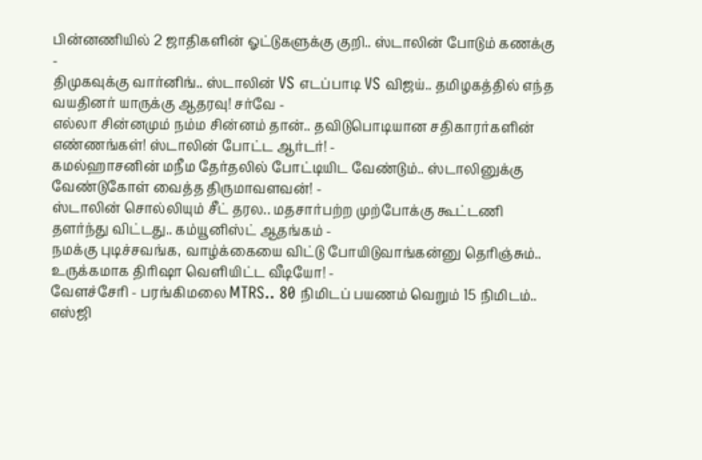பின்னணியில் 2 ஜாதிகளின் ஓட்டுகளுக்கு குறி.. ஸ்டாலின் போடும் கணக்கு -
திமுகவுக்கு வார்னிங்.. ஸ்டாலின் VS எடப்பாடி VS விஜய்.. தமிழகத்தில் எந்த வயதினர் யாருக்கு ஆதரவு! சர்வே -
எல்லா சின்னமும் நம்ம சின்னம் தான்.. தவிடுபொடியான சதிகாரர்களின் எண்ணங்கள்! ஸ்டாலின் போட்ட ஆர்டர்! -
கமல்ஹாசனின் மநீம தேர்தலில் போட்டியிட வேண்டும்.. ஸ்டாலினுக்கு வேண்டுகோள் வைத்த திருமாவளவன்! -
ஸ்டாலின் சொல்லியும் சீட் தரல.. மதசார்பற்ற முற்போக்கு கூட்டணி தளர்ந்து விட்டது.. கம்யூனிஸ்ட் ஆதங்கம் -
நமக்கு புடிச்சவங்க, வாழ்க்கையை விட்டு போயிடுவாங்கன்னு தெரிஞ்சும்.. உருக்கமாக திரிஷா வெளியிட்ட வீடியோ! -
வேளச்சேரி - பரங்கிமலை MTRS.. 80 நிமிடப் பயணம் வெறும் 15 நிமிடம்.. எஸ்ஜி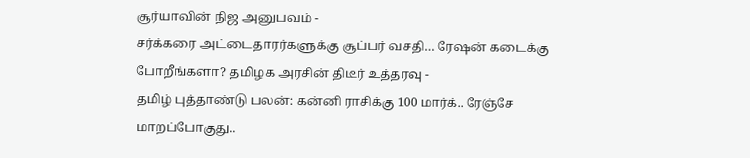சூர்யாவின் நிஜ அனுபவம் -
சர்க்கரை அட்டைதாரர்களுக்கு சூப்பர் வசதி… ரேஷன் கடைக்கு போறீங்களா? தமிழக அரசின் திடீர் உத்தரவு -
தமிழ் புத்தாண்டு பலன்: கன்னி ராசிக்கு 100 மார்க்.. ரேஞ்சே மாறப்போகுது..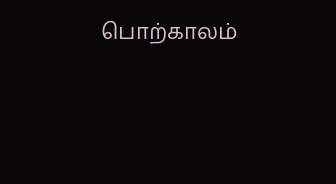பொற்காலம்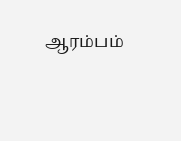ஆரம்பம்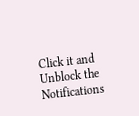Click it and Unblock the Notifications